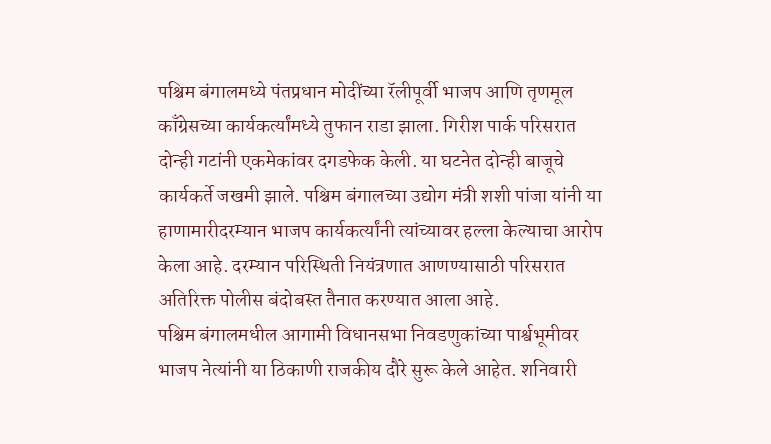पश्चिम बंगालमध्ये पंतप्रधान मोदींच्या रॅलीपूर्वी भाजप आणि तृणमूल काँग्रेसच्या कार्यकर्त्यांमध्ये तुफान राडा झाला. गिरीश पार्क परिसरात दोन्ही गटांनी एकमेकांवर दगडफेक केली. या घटनेत दोन्ही बाजूचे कार्यकर्ते जखमी झाले. पश्चिम बंगालच्या उद्योग मंत्री शशी पांजा यांनी या हाणामारीदरम्यान भाजप कार्यकर्त्यांनी त्यांच्यावर हल्ला केल्याचा आरोप केला आहे. दरम्यान परिस्थिती नियंत्रणात आणण्यासाठी परिसरात अतिरिक्त पोलीस बंदोबस्त तैनात करण्यात आला आहे.
पश्चिम बंगालमधील आगामी विधानसभा निवडणुकांच्या पार्श्वभूमीवर भाजप नेत्यांनी या ठिकाणी राजकीय दौरे सुरू केले आहेत. शनिवारी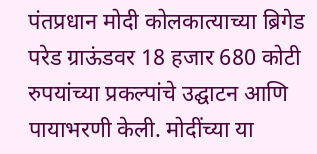पंतप्रधान मोदी कोलकात्याच्या ब्रिगेड परेड ग्राऊंडवर 18 हजार 680 कोटी रुपयांच्या प्रकल्पांचे उद्घाटन आणि पायाभरणी केली. मोदींच्या या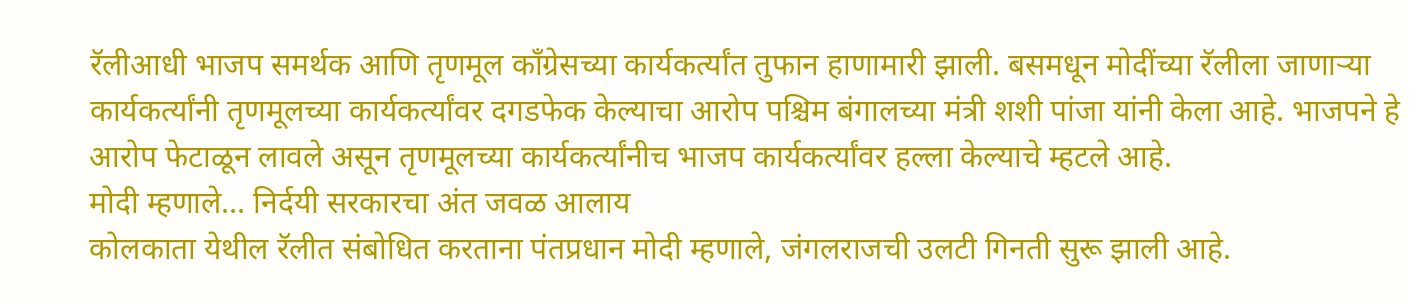रॅलीआधी भाजप समर्थक आणि तृणमूल काँग्रेसच्या कार्यकर्त्यांत तुफान हाणामारी झाली. बसमधून मोदींच्या रॅलीला जाणाऱ्या कार्यकर्त्यांनी तृणमूलच्या कार्यकर्त्यांवर दगडफेक केल्याचा आरोप पश्चिम बंगालच्या मंत्री शशी पांजा यांनी केला आहे. भाजपने हे आरोप फेटाळून लावले असून तृणमूलच्या कार्यकर्त्यांनीच भाजप कार्यकर्त्यांवर हल्ला केल्याचे म्हटले आहे.
मोदी म्हणाले… निर्दयी सरकारचा अंत जवळ आलाय
कोलकाता येथील रॅलीत संबोधित करताना पंतप्रधान मोदी म्हणाले, जंगलराजची उलटी गिनती सुरू झाली आहे.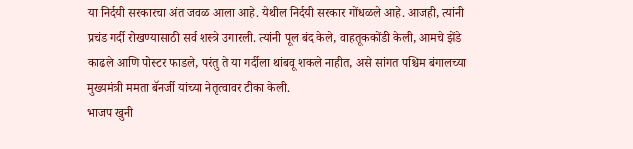या निर्दयी सरकारचा अंत जवळ आला आहे. येथील निर्दयी सरकार गोंधळले आहे. आजही, त्यांनी प्रचंड गर्दी रोखण्यासाठी सर्व शस्त्रे उगारली. त्यांनी पूल बंद केले, वाहतूककोंडी केली, आमचे झेंडे काढले आणि पोस्टर फाडले, परंतु ते या गर्दीला थांबवू शकले नाहीत, असे सांगत पश्चिम बंगालच्या मुख्यमंत्री ममता बॅनर्जी यांच्या नेतृत्वावर टीका केली.
भाजप खुनी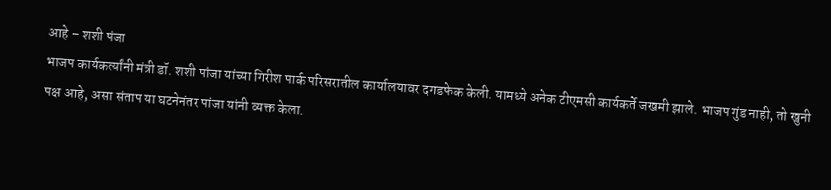आहे – शशी पंजा
भाजप कार्यकर्त्यांनी मंत्री डॉ. शशी पांजा यांच्या गिरीश पार्क परिसरातील कार्यालयावर दगडफेक केली. यामध्ये अनेक टीएमसी कार्यकर्ते जखमी झाले. भाजप गुंड नाही, तो खुनी पक्ष आहे, असा संताप या घटनेनंतर पांजा यांनी व्यक्त केला.